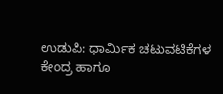ಉಡುಪಿ: ಧಾರ್ಮಿಕ ಚಟುವಟಿಕೆಗಳ ಕೇಂದ್ರ ಹಾಗೂ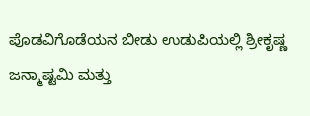ಪೊಡವಿಗೊಡೆಯನ ಬೀಡು ಉಡುಪಿಯಲ್ಲಿ ಶ್ರೀಕೃಷ್ಣ ಜನ್ಮಾಷ್ಟಮಿ ಮತ್ತು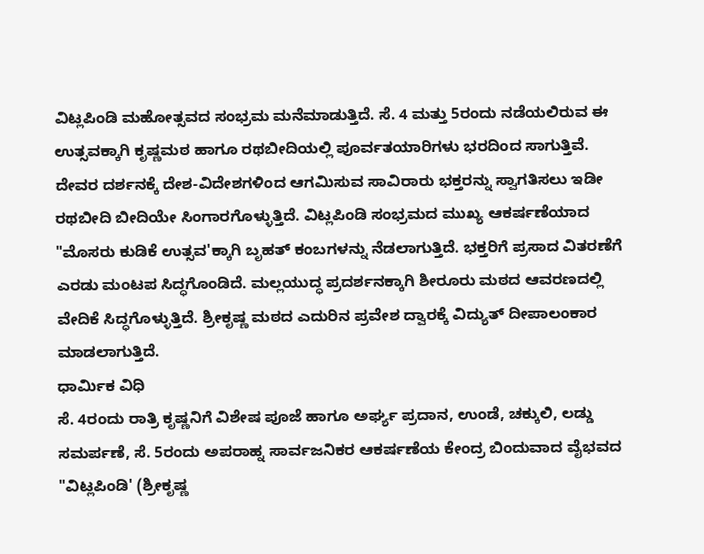ವಿಟ್ಲಪಿಂಡಿ ಮಹೋತ್ಸವದ ಸಂಭ್ರಮ ಮನೆಮಾಡುತ್ತಿದೆ. ಸೆ. 4 ಮತ್ತು 5ರಂದು ನಡೆಯಲಿರುವ ಈ ಉತ್ಸವಕ್ಕಾಗಿ ಕೃಷ್ಣಮಠ ಹಾಗೂ ರಥಬೀದಿಯಲ್ಲಿ ಪೂರ್ವತಯಾರಿಗಳು ಭರದಿಂದ ಸಾಗುತ್ತಿವೆ.
ದೇವರ ದರ್ಶನಕ್ಕೆ ದೇಶ-ವಿದೇಶಗಳಿಂದ ಆಗಮಿಸುವ ಸಾವಿರಾರು ಭಕ್ತರನ್ನು ಸ್ವಾಗತಿಸಲು ಇಡೀ ರಥಬೀದಿ ಬೀದಿಯೇ ಸಿಂಗಾರಗೊಳ್ಳುತ್ತಿದೆ. ವಿಟ್ಲಪಿಂಡಿ ಸಂಭ್ರಮದ ಮುಖ್ಯ ಆಕರ್ಷಣೆಯಾದ "ಮೊಸರು ಕುಡಿಕೆ ಉತ್ಸವ'ಕ್ಕಾಗಿ ಬೃಹತ್ ಕಂಬಗಳನ್ನು ನೆಡಲಾಗುತ್ತಿದೆ. ಭಕ್ತರಿಗೆ ಪ್ರಸಾದ ವಿತರಣೆಗೆ ಎರಡು ಮಂಟಪ ಸಿದ್ಧಗೊಂಡಿದೆ. ಮಲ್ಲಯುದ್ಧ ಪ್ರದರ್ಶನಕ್ಕಾಗಿ ಶೀರೂರು ಮಠದ ಆವರಣದಲ್ಲಿ ವೇದಿಕೆ ಸಿದ್ಧಗೊಳ್ಳುತ್ತಿದೆ. ಶ್ರೀಕೃಷ್ಣ ಮಠದ ಎದುರಿನ ಪ್ರವೇಶ ದ್ವಾರಕ್ಕೆ ವಿದ್ಯುತ್ ದೀಪಾಲಂಕಾರ ಮಾಡಲಾಗುತ್ತಿದೆ.
ಧಾರ್ಮಿಕ ವಿಧಿ
ಸೆ. 4ರಂದು ರಾತ್ರಿ ಕೃಷ್ಣನಿಗೆ ವಿಶೇಷ ಪೂಜೆ ಹಾಗೂ ಅರ್ಘ್ಯ ಪ್ರದಾನ, ಉಂಡೆ, ಚಕ್ಕುಲಿ, ಲಡ್ಡು ಸಮರ್ಪಣೆ, ಸೆ. 5ರಂದು ಅಪರಾಹ್ನ ಸಾರ್ವಜನಿಕರ ಆಕರ್ಷಣೆಯ ಕೇಂದ್ರ ಬಿಂದುವಾದ ವೈಭವದ "ವಿಟ್ಲಪಿಂಡಿ' (ಶ್ರೀಕೃಷ್ಣ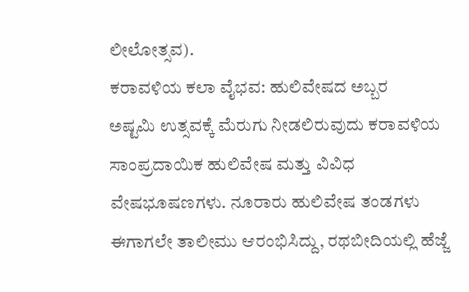ಲೀಲೋತ್ಸವ).
ಕರಾವಳಿಯ ಕಲಾ ವೈಭವ: ಹುಲಿವೇಷದ ಅಬ್ಬರ
ಅಷ್ಟಮಿ ಉತ್ಸವಕ್ಕೆ ಮೆರುಗು ನೀಡಲಿರುವುದು ಕರಾವಳಿಯ ಸಾಂಪ್ರದಾಯಿಕ ಹುಲಿವೇಷ ಮತ್ತು ವಿವಿಧ ವೇಷಭೂಷಣಗಳು. ನೂರಾರು ಹುಲಿವೇಷ ತಂಡಗಳು ಈಗಾಗಲೇ ತಾಲೀಮು ಆರಂಭಿಸಿದ್ದು, ರಥಬೀದಿಯಲ್ಲಿ ಹೆಜ್ಜೆ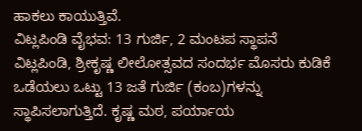ಹಾಕಲು ಕಾಯುತ್ತಿವೆ.
ವಿಟ್ಲಪಿಂಡಿ ವೈಭವ: 13 ಗುರ್ಜಿ, 2 ಮಂಟಪ ಸ್ಥಾಪನೆ
ವಿಟ್ಲಪಿಂಡಿ, ಶ್ರೀಕೃಷ್ಣ ಲೀಲೋತ್ಸವದ ಸಂದರ್ಭ ಮೊಸರು ಕುಡಿಕೆ ಒಡೆಯಲು ಒಟ್ಟು 13 ಜತೆ ಗುರ್ಜಿ (ಕಂಬ)ಗಳನ್ನು ಸ್ಥಾಪಿಸಲಾಗುತ್ತಿದೆ. ಕೃಷ್ಣ ಮಠ, ಪರ್ಯಾಯ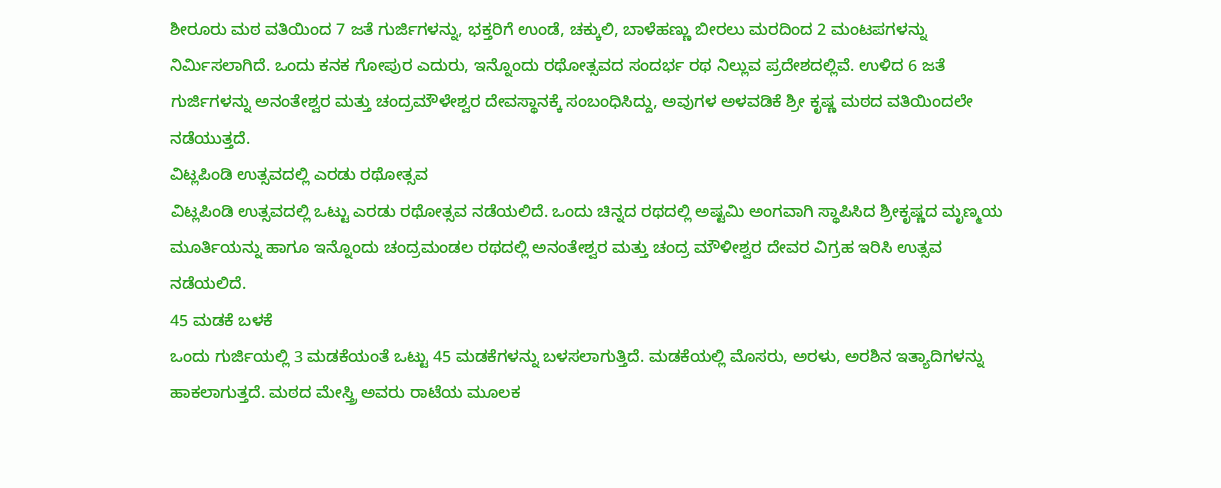ಶೀರೂರು ಮಠ ವತಿಯಿಂದ 7 ಜತೆ ಗುರ್ಜಿಗಳನ್ನು, ಭಕ್ತರಿಗೆ ಉಂಡೆ, ಚಕ್ಕುಲಿ, ಬಾಳೆಹಣ್ಣು ಬೀರಲು ಮರದಿಂದ 2 ಮಂಟಪಗಳನ್ನು ನಿರ್ಮಿಸಲಾಗಿದೆ. ಒಂದು ಕನಕ ಗೋಪುರ ಎದುರು, ಇನ್ನೊಂದು ರಥೋತ್ಸವದ ಸಂದರ್ಭ ರಥ ನಿಲ್ಲುವ ಪ್ರದೇಶದಲ್ಲಿವೆ. ಉಳಿದ 6 ಜತೆ ಗುರ್ಜಿಗಳನ್ನು ಅನಂತೇಶ್ವರ ಮತ್ತು ಚಂದ್ರಮೌಳೇಶ್ವರ ದೇವಸ್ಥಾನಕ್ಕೆ ಸಂಬಂಧಿಸಿದ್ದು, ಅವುಗಳ ಅಳವಡಿಕೆ ಶ್ರೀ ಕೃಷ್ಣ ಮಠದ ವತಿಯಿಂದಲೇ ನಡೆಯುತ್ತದೆ.
ವಿಟ್ಲಪಿಂಡಿ ಉತ್ಸವದಲ್ಲಿ ಎರಡು ರಥೋತ್ಸವ
ವಿಟ್ಲಪಿಂಡಿ ಉತ್ಸವದಲ್ಲಿ ಒಟ್ಟು ಎರಡು ರಥೋತ್ಸವ ನಡೆಯಲಿದೆ. ಒಂದು ಚಿನ್ನದ ರಥದಲ್ಲಿ ಅಷ್ಟಮಿ ಅಂಗವಾಗಿ ಸ್ಥಾಪಿಸಿದ ಶ್ರೀಕೃಷ್ಣದ ಮೃಣ್ಮಯ ಮೂರ್ತಿಯನ್ನು ಹಾಗೂ ಇನ್ನೊಂದು ಚಂದ್ರಮಂಡಲ ರಥದಲ್ಲಿ ಅನಂತೇಶ್ವರ ಮತ್ತು ಚಂದ್ರ ಮೌಳೀಶ್ವರ ದೇವರ ವಿಗ್ರಹ ಇರಿಸಿ ಉತ್ಸವ ನಡೆಯಲಿದೆ.
45 ಮಡಕೆ ಬಳಕೆ
ಒಂದು ಗುರ್ಜಿಯಲ್ಲಿ 3 ಮಡಕೆಯಂತೆ ಒಟ್ಟು 45 ಮಡಕೆಗಳನ್ನು ಬಳಸಲಾಗುತ್ತಿದೆ. ಮಡಕೆಯಲ್ಲಿ ಮೊಸರು, ಅರಳು, ಅರಶಿನ ಇತ್ಯಾದಿಗಳನ್ನು ಹಾಕಲಾಗುತ್ತದೆ. ಮಠದ ಮೇಸ್ತ್ರಿ ಅವರು ರಾಟೆಯ ಮೂಲಕ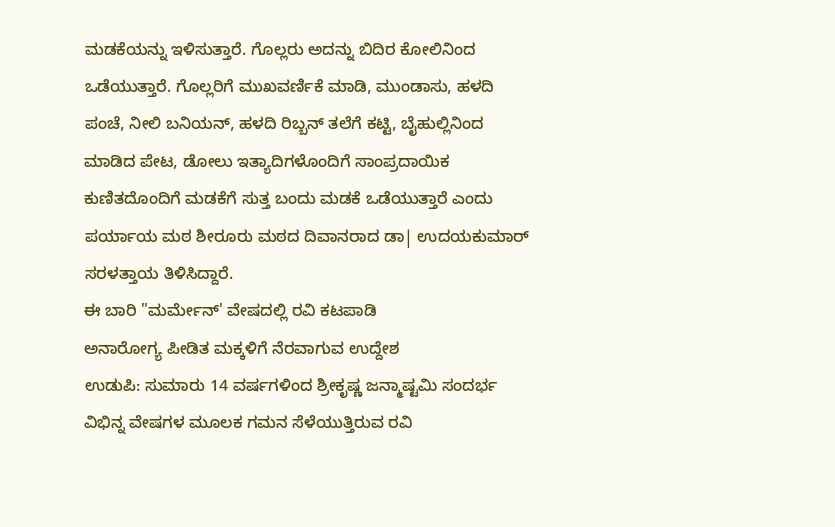ಮಡಕೆಯನ್ನು ಇಳಿಸುತ್ತಾರೆ. ಗೊಲ್ಲರು ಅದನ್ನು ಬಿದಿರ ಕೋಲಿನಿಂದ ಒಡೆಯುತ್ತಾರೆ. ಗೊಲ್ಲರಿಗೆ ಮುಖವರ್ಣಿಕೆ ಮಾಡಿ, ಮುಂಡಾಸು, ಹಳದಿ ಪಂಚೆ, ನೀಲಿ ಬನಿಯನ್, ಹಳದಿ ರಿಬ್ಬನ್ ತಲೆಗೆ ಕಟ್ಟಿ, ಬೈಹುಲ್ಲಿನಿಂದ ಮಾಡಿದ ಪೇಟ, ಡೋಲು ಇತ್ಯಾದಿಗಳೊಂದಿಗೆ ಸಾಂಪ್ರದಾಯಿಕ ಕುಣಿತದೊಂದಿಗೆ ಮಡಕೆಗೆ ಸುತ್ತ ಬಂದು ಮಡಕೆ ಒಡೆಯುತ್ತಾರೆ ಎಂದು ಪರ್ಯಾಯ ಮಠ ಶೀರೂರು ಮಠದ ದಿವಾನರಾದ ಡಾ| ಉದಯಕುಮಾರ್ ಸರಳತ್ತಾಯ ತಿಳಿಸಿದ್ದಾರೆ.
ಈ ಬಾರಿ "ಮರ್ಮೇನ್' ವೇಷದಲ್ಲಿ ರವಿ ಕಟಪಾಡಿ
ಅನಾರೋಗ್ಯ ಪೀಡಿತ ಮಕ್ಕಳಿಗೆ ನೆರವಾಗುವ ಉದ್ದೇಶ
ಉಡುಪಿ: ಸುಮಾರು 14 ವರ್ಷಗಳಿಂದ ಶ್ರೀಕೃಷ್ಣ ಜನ್ಮಾಷ್ಟಮಿ ಸಂದರ್ಭ ವಿಭಿನ್ನ ವೇಷಗಳ ಮೂಲಕ ಗಮನ ಸೆಳೆಯುತ್ತಿರುವ ರವಿ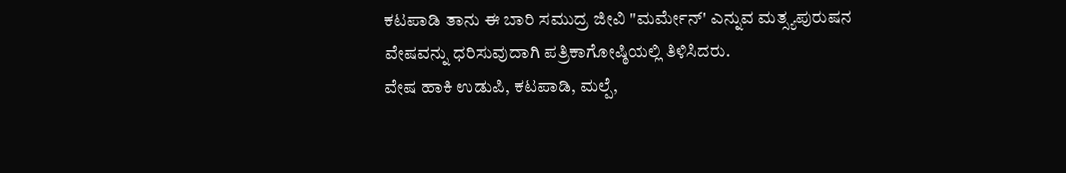ಕಟಪಾಡಿ ತಾನು ಈ ಬಾರಿ ಸಮುದ್ರ ಜೀವಿ "ಮರ್ಮೇನ್' ಎನ್ನುವ ಮತ್ಸ್ಯಪುರುಷನ ವೇಷವನ್ನು ಧರಿಸುವುದಾಗಿ ಪತ್ರಿಕಾಗೋಷ್ಠಿಯಲ್ಲಿ ತಿಳಿಸಿದರು.
ವೇಷ ಹಾಕಿ ಉಡುಪಿ, ಕಟಪಾಡಿ, ಮಲ್ಪೆ,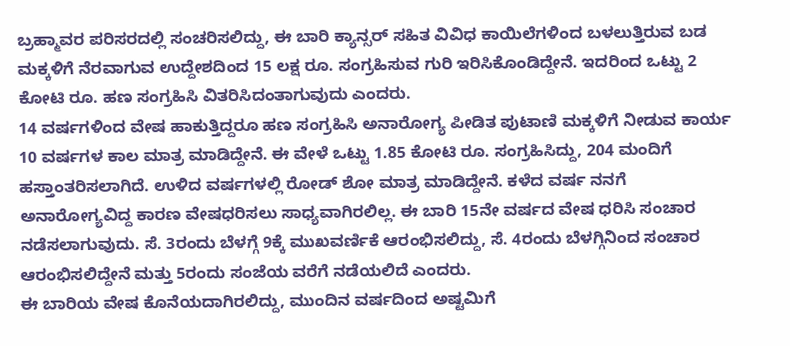ಬ್ರಹ್ಮಾವರ ಪರಿಸರದಲ್ಲಿ ಸಂಚರಿಸಲಿದ್ದು, ಈ ಬಾರಿ ಕ್ಯಾನ್ಸರ್ ಸಹಿತ ವಿವಿಧ ಕಾಯಿಲೆಗಳಿಂದ ಬಳಲುತ್ತಿರುವ ಬಡ ಮಕ್ಕಳಿಗೆ ನೆರವಾಗುವ ಉದ್ದೇಶದಿಂದ 15 ಲಕ್ಷ ರೂ. ಸಂಗ್ರಹಿಸುವ ಗುರಿ ಇರಿಸಿಕೊಂಡಿದ್ದೇನೆ. ಇದರಿಂದ ಒಟ್ಟು 2 ಕೋಟಿ ರೂ. ಹಣ ಸಂಗ್ರಹಿಸಿ ವಿತರಿಸಿದಂತಾಗುವುದು ಎಂದರು.
14 ವರ್ಷಗಳಿಂದ ವೇಷ ಹಾಕುತ್ತಿದ್ದರೂ ಹಣ ಸಂಗ್ರಹಿಸಿ ಅನಾರೋಗ್ಯ ಪೀಡಿತ ಪುಟಾಣಿ ಮಕ್ಕಳಿಗೆ ನೀಡುವ ಕಾರ್ಯ 10 ವರ್ಷಗಳ ಕಾಲ ಮಾತ್ರ ಮಾಡಿದ್ದೇನೆ. ಈ ವೇಳೆ ಒಟ್ಟು 1.85 ಕೋಟಿ ರೂ. ಸಂಗ್ರಹಿಸಿದ್ದು, 204 ಮಂದಿಗೆ ಹಸ್ತಾಂತರಿಸಲಾಗಿದೆ. ಉಳಿದ ವರ್ಷಗಳಲ್ಲಿ ರೋಡ್ ಶೋ ಮಾತ್ರ ಮಾಡಿದ್ದೇನೆ. ಕಳೆದ ವರ್ಷ ನನಗೆ ಅನಾರೋಗ್ಯವಿದ್ದ ಕಾರಣ ವೇಷಧರಿಸಲು ಸಾಧ್ಯವಾಗಿರಲಿಲ್ಲ. ಈ ಬಾರಿ 15ನೇ ವರ್ಷದ ವೇಷ ಧರಿಸಿ ಸಂಚಾರ ನಡೆಸಲಾಗುವುದು. ಸೆ. 3ರಂದು ಬೆಳಗ್ಗೆ 9ಕ್ಕೆ ಮುಖವರ್ಣಿಕೆ ಆರಂಭಿಸಲಿದ್ದು, ಸೆ. 4ರಂದು ಬೆಳಗ್ಗಿನಿಂದ ಸಂಚಾರ ಆರಂಭಿಸಲಿದ್ದೇನೆ ಮತ್ತು 5ರಂದು ಸಂಜೆಯ ವರೆಗೆ ನಡೆಯಲಿದೆ ಎಂದರು.
ಈ ಬಾರಿಯ ವೇಷ ಕೊನೆಯದಾಗಿರಲಿದ್ದು, ಮುಂದಿನ ವರ್ಷದಿಂದ ಅಷ್ಟಮಿಗೆ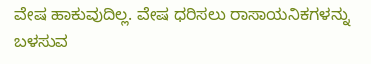ವೇಷ ಹಾಕುವುದಿಲ್ಲ. ವೇಷ ಧರಿಸಲು ರಾಸಾಯನಿಕಗಳನ್ನು ಬಳಸುವ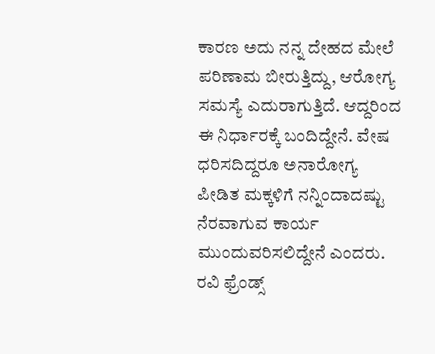ಕಾರಣ ಅದು ನನ್ನ ದೇಹದ ಮೇಲೆ ಪರಿಣಾಮ ಬೀರುತ್ತಿದ್ದು, ಆರೋಗ್ಯ ಸಮಸ್ಯೆ ಎದುರಾಗುತ್ತಿದೆ. ಆದ್ದರಿಂದ ಈ ನಿರ್ಧಾರಕ್ಕೆ ಬಂದಿದ್ದೇನೆ. ವೇಷ ಧರಿಸದಿದ್ದರೂ ಅನಾರೋಗ್ಯ ಪೀಡಿತ ಮಕ್ಕಳಿಗೆ ನನ್ನಿಂದಾದಷ್ಟು ನೆರವಾಗುವ ಕಾರ್ಯ ಮುಂದುವರಿಸಲಿದ್ದೇನೆ ಎಂದರು.
ರವಿ ಫ್ರೆಂಡ್ಸ್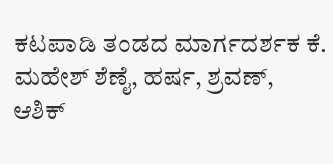ಕಟಪಾಡಿ ತಂಡದ ಮಾರ್ಗದರ್ಶಕ ಕೆ. ಮಹೇಶ್ ಶೆಣೈ, ಹರ್ಷ, ಶ್ರವಣ್, ಆಶಿಕ್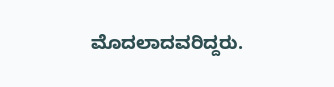ಮೊದಲಾದವರಿದ್ದರು.